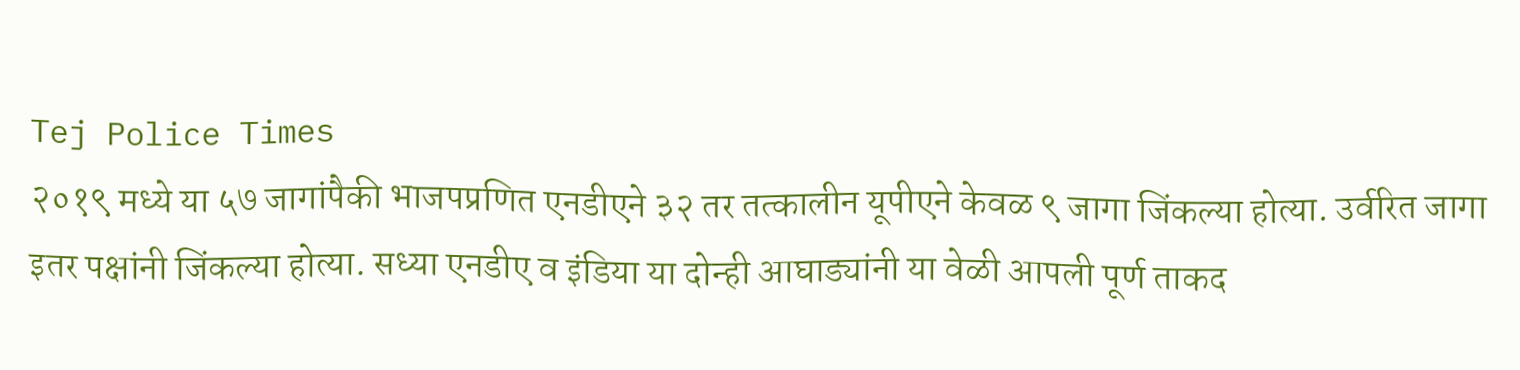Tej Police Times
२०१९ मध्ये या ५७ जागांपैकी भाजपप्रणित एनडीएने ३२ तर तत्कालीन यूपीएने केवळ ९ जागा जिंकल्या होत्या. उर्वरित जागा इतर पक्षांनी जिंकल्या होत्या. सध्या एनडीए व इंडिया या दोन्ही आघाड्यांनी या वेळी आपली पूर्ण ताकद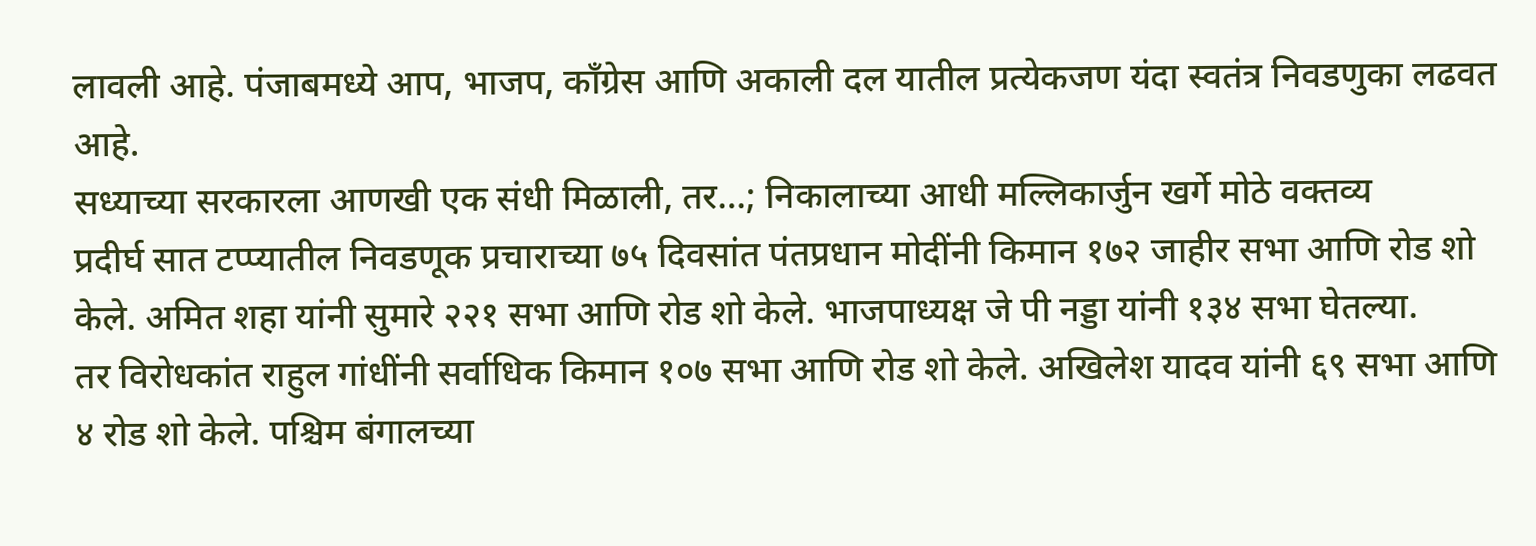लावली आहे. पंजाबमध्ये आप, भाजप, काँग्रेस आणि अकाली दल यातील प्रत्येकजण यंदा स्वतंत्र निवडणुका लढवत आहे.
सध्याच्या सरकारला आणखी एक संधी मिळाली, तर…; निकालाच्या आधी मल्लिकार्जुन खर्गे मोठे वक्तव्य
प्रदीर्घ सात टप्प्यातील निवडणूक प्रचाराच्या ७५ दिवसांत पंतप्रधान मोदींनी किमान १७२ जाहीर सभा आणि रोड शो केले. अमित शहा यांनी सुमारे २२१ सभा आणि रोड शो केले. भाजपाध्यक्ष जे पी नड्डा यांनी १३४ सभा घेतल्या.
तर विरोधकांत राहुल गांधींनी सर्वाधिक किमान १०७ सभा आणि रोड शो केले. अखिलेश यादव यांनी ६९ सभा आणि ४ रोड शो केले. पश्चिम बंगालच्या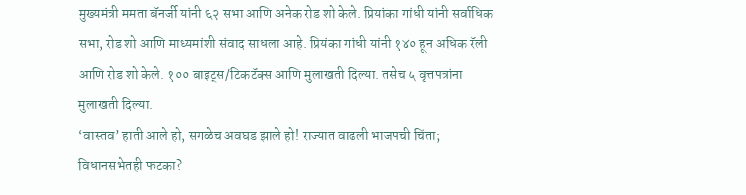मुख्यमंत्री ममता बॅनर्जी यांनी ६२ सभा आणि अनेक रोड शो केले. प्रियांका गांधी यांनी सर्वाधिक सभा, रोड शो आणि माध्यमांशी संवाद साधला आहे. प्रियंका गांधी यांनी १४० हून अधिक रॅली आणि रोड शो केले. १०० बाइट्स/टिकटॅक्स आणि मुलाखती दिल्या. तसेच ५ वृत्तपत्रांना मुलाखती दिल्या.
‘वास्तव’ हाती आले हो, सगळेच अवघड झाले हो! राज्यात वाढली भाजपची चिंता; विधानसभेतही फटका?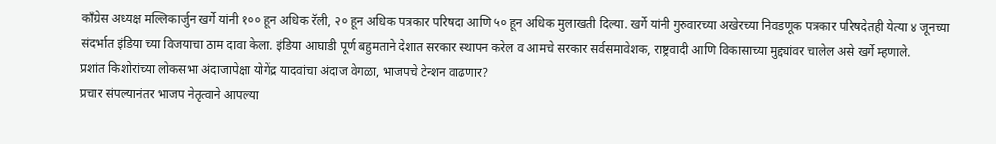काँग्रेस अध्यक्ष मल्लिकार्जुन खर्गे यांनी १०० हून अधिक रॅली, २० हून अधिक पत्रकार परिषदा आणि ५० हून अधिक मुलाखती दिल्या. खर्गे यांनी गुरुवारच्या अखेरच्या निवडणूक पत्रकार परिषदेतही येत्या ४ जूनच्या संदर्भात इंडिया च्या विजयाचा ठाम दावा केला. इंडिया आघाडी पूर्ण बहुमताने देशात सरकार स्थापन करेल व आमचे सरकार सर्वसमावेशक, राष्ट्रवादी आणि विकासाच्या मुद्द्यांवर चालेल असे खर्गे म्हणाले.
प्रशांत किशोरांच्या लोकसभा अंदाजापेक्षा योगेंद्र यादवांचा अंदाज वेगळा, भाजपचे टेन्शन वाढणार?
प्रचार संपल्यानंतर भाजप नेतृत्वाने आपल्या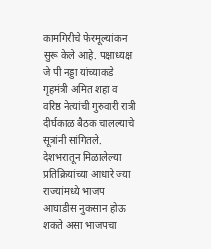कामगिरीचे फेरमूल्यांकन सुरू केले आहे. पक्षाध्यक्ष जे पी नड्डा यांच्याकडे गृहमंत्री अमित शहा व वरिष्ठ नेत्यांची गुरुवारी रात्री दीर्घकाळ बैठक चालल्याचे सूत्रांनी सांगितले. देशभरातून मिळालेल्या प्रतिक्रियांच्या आधारे ज्या राज्यांमध्ये भाजप आघाडीस नुकसान होऊ शकते असा भाजपचा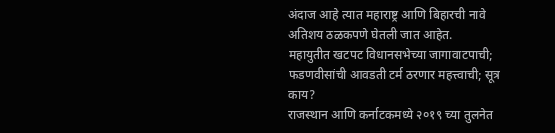अंदाज आहे त्यात महाराष्ट्र आणि बिहारची नावे अतिशय ठळकपणे घेतली जात आहेत.
महायुतीत खटपट विधानसभेच्या जागावाटपाची; फडणवीसांची आवडती टर्म ठरणार महत्त्वाची; सूत्र काय?
राजस्थान आणि कर्नाटकमध्ये २०१९ च्या तुलनेत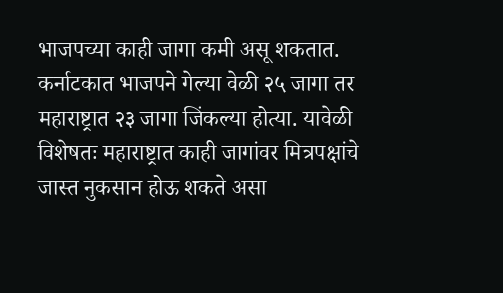भाजपच्या काही जागा कमी असू शकतात. कर्नाटकात भाजपने गेल्या वेळी २५ जागा तर महाराष्ट्रात २३ जागा जिंकल्या होत्या. यावेळी विशेषतः महाराष्ट्रात काही जागांवर मित्रपक्षांचे जास्त नुकसान होऊ शकते असा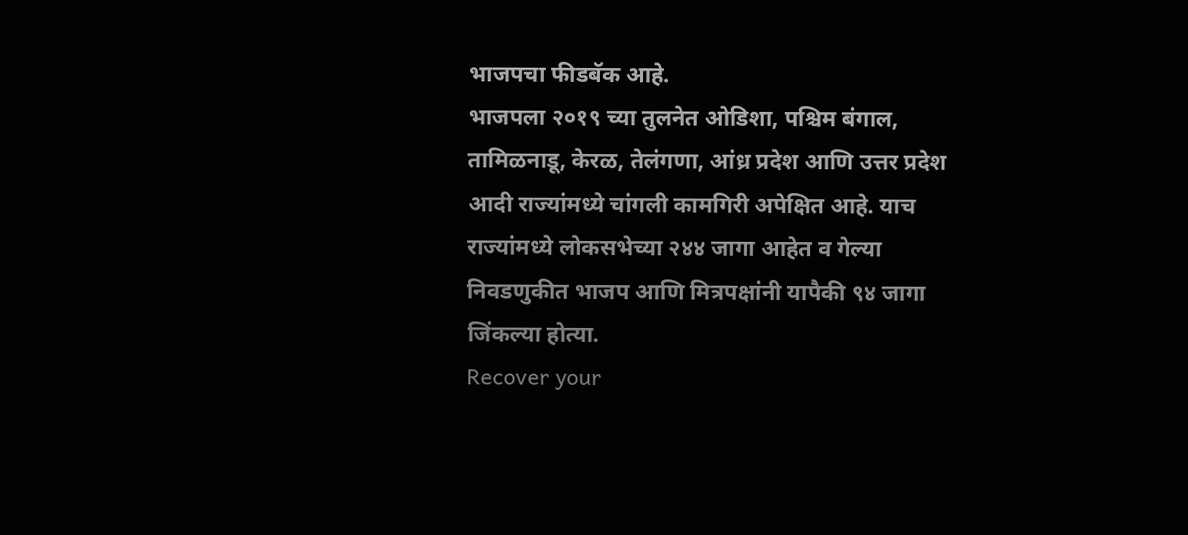भाजपचा फीडबॅक आहे.
भाजपला २०१९ च्या तुलनेत ओडिशा, पश्चिम बंगाल, तामिळनाडू, केरळ, तेलंगणा, आंध्र प्रदेश आणि उत्तर प्रदेश आदी राज्यांमध्ये चांगली कामगिरी अपेक्षित आहे. याच राज्यांमध्ये लोकसभेच्या २४४ जागा आहेत व गेल्या निवडणुकीत भाजप आणि मित्रपक्षांनी यापैकी ९४ जागा जिंकल्या होत्या.
Recover your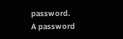password.
A password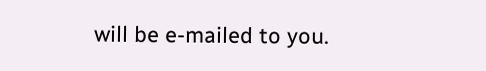will be e-mailed to you.